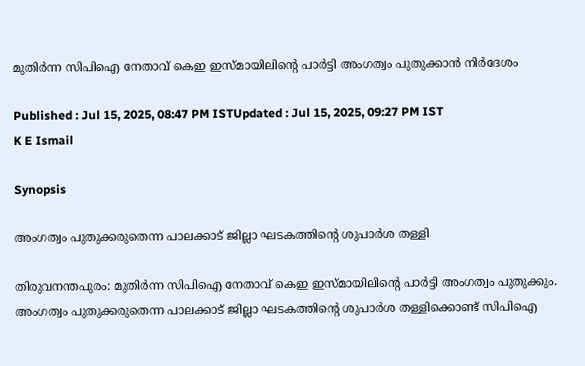മുതിർന്ന സിപിഐ നേതാവ് കെഇ ഇസ്മായിലിന്റെ പാർട്ടി അംഗത്വം പുതുക്കാൻ നിർദേശം

Published : Jul 15, 2025, 08:47 PM ISTUpdated : Jul 15, 2025, 09:27 PM IST
K E Ismail

Synopsis

അംഗത്വം പുതുക്കരുതെന്ന പാലക്കാട് ജില്ലാ ഘടകത്തിന്റെ ശുപാർശ തള്ളി

തിരുവനന്തപുരം: മുതിർന്ന സിപിഐ നേതാവ് കെഇ ഇസ്മായിലിന്റെ പാർട്ടി അംഗത്വം പുതുക്കും. അംഗത്വം പുതുക്കരുതെന്ന പാലക്കാട് ജില്ലാ ഘടകത്തിന്റെ ശുപാർശ തള്ളിക്കൊണ്ട് സിപിഐ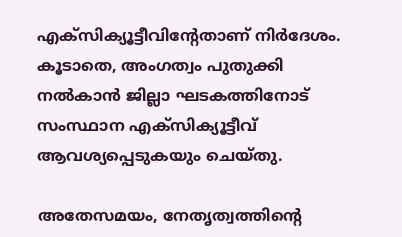എക്സിക്യൂട്ടീവിന്റേതാണ് നിർദേശം. കൂടാതെ, അംഗത്വം പുതുക്കി നൽകാൻ ജില്ലാ ഘടകത്തിനോട് സംസ്ഥാന എക്സിക്യൂട്ടീവ് ആവശ്യപ്പെടുകയും ചെയ്തു.

അതേസമയം, നേതൃത്വത്തിന്റെ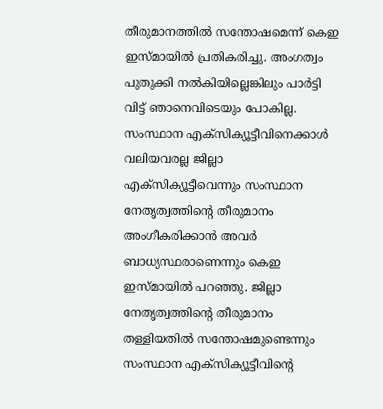തീരുമാനത്തിൽ സന്തോഷമെന്ന് കെഇ ഇസ്മായിൽ പ്രതികരിച്ചു. അംഗത്വം പുതുക്കി നൽകിയില്ലെങ്കിലും പാർട്ടി വിട്ട് ഞാനെവിടെയും പോകില്ല. സംസ്ഥാന എക്സിക്യൂട്ടീവിനെക്കാൾ വലിയവരല്ല ജില്ലാ എക്സിക്യൂട്ടീവെന്നും സംസ്ഥാന നേതൃത്വത്തിൻ്റെ തീരുമാനം അംഗീകരിക്കാൻ അവർ ബാധ്യസ്ഥരാണെന്നും കെഇ ഇസ്മായിൽ പറഞ്ഞു. ജില്ലാ നേതൃത്വത്തിൻ്റെ തീരുമാനം തള്ളിയതിൽ സന്തോഷമുണ്ടെന്നും സംസ്ഥാന എക്സിക്യൂട്ടീവിൻ്റെ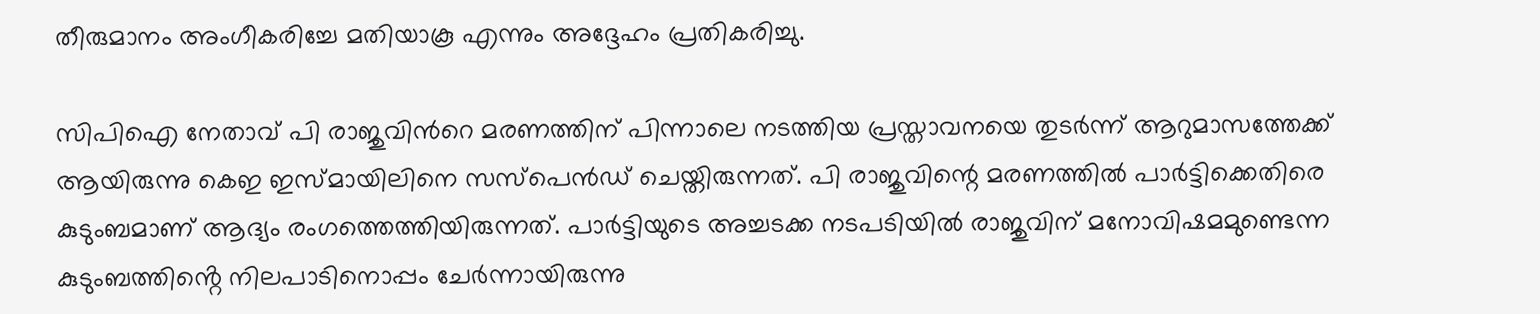തീരുമാനം അംഗീകരിച്ചേ മതിയാകൂ എന്നും അദ്ദേഹം പ്രതികരിച്ചു.

സിപിഐ നേതാവ് പി രാജുവിന്‍റെ മരണത്തിന് പിന്നാലെ നടത്തിയ പ്രസ്താവനയെ തുടർന്ന് ആറുമാസത്തേക്ക് ആയിരുന്നു കെഇ ഇസ്മായിലിനെ സസ്പെൻഡ് ചെയ്തിരുന്നത്. പി രാജുവിന്റെ മരണത്തിൽ പാർട്ടിക്കെതിരെ കുടുംബമാണ് ആദ്യം രംഗത്തെത്തിയിരുന്നത്. പാർട്ടിയുടെ അച്ചടക്ക നടപടിയിൽ രാജുവിന് മനോവിഷമമുണ്ടെന്ന കുടുംബത്തിൻ്റെ നിലപാടിനൊപ്പം ചേർന്നായിരുന്നു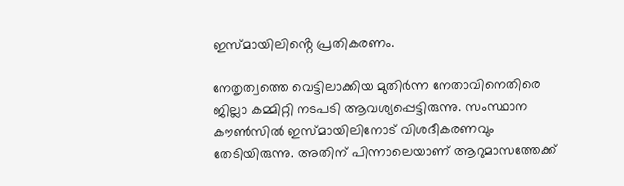ഇസ്മായിലിൻ്റെ പ്രതികരണം.

നേതൃത്വത്തെ വെട്ടിലാക്കിയ മുതിർന്ന നേതാവിനെതിരെ ജില്ലാ കമ്മിറ്റി നടപടി ആവശ്യപ്പെട്ടിരുന്നു. സംസ്ഥാന കൗൺസിൽ ഇസ്മായിലിനോട് വിശദീകരണവും തേടിയിരുന്നു. അതിന് പിന്നാലെയാണ് ആറുമാസത്തേക്ക്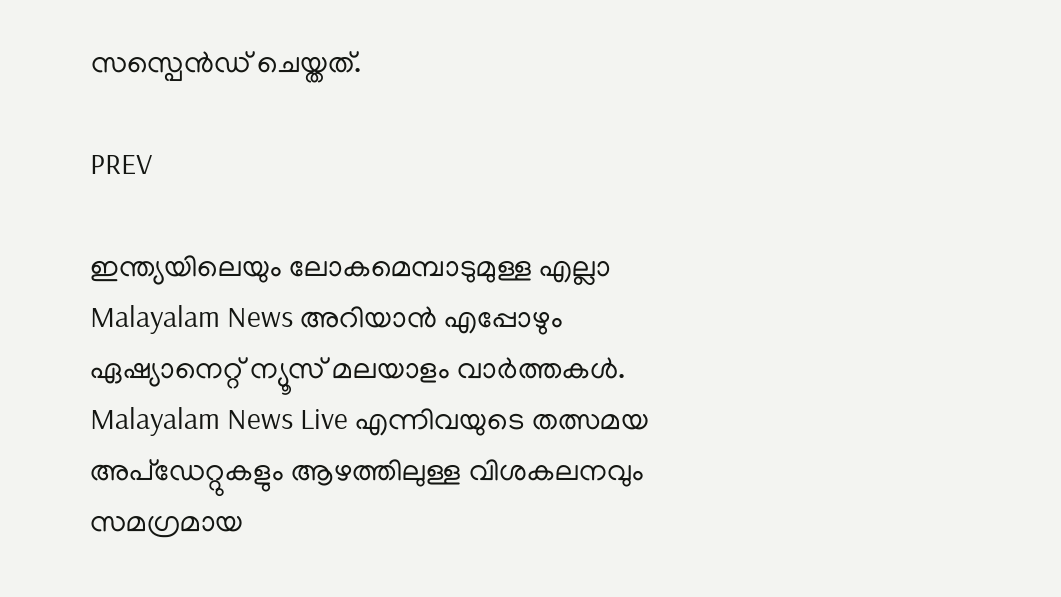സസ്പെൻഡ് ചെയ്തത്.

PREV

ഇന്ത്യയിലെയും ലോകമെമ്പാടുമുള്ള എല്ലാ Malayalam News അറിയാൻ എപ്പോഴും ഏഷ്യാനെറ്റ് ന്യൂസ് മലയാളം വാർത്തകൾ. Malayalam News Live എന്നിവയുടെ തത്സമയ അപ്‌ഡേറ്റുകളും ആഴത്തിലുള്ള വിശകലനവും സമഗ്രമായ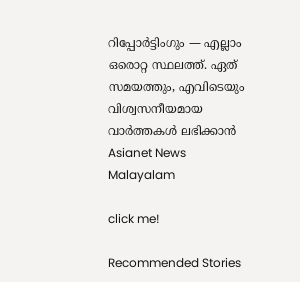റിപ്പോർട്ടിംഗും — എല്ലാം ഒരൊറ്റ സ്ഥലത്ത്. ഏത് സമയത്തും, എവിടെയും വിശ്വസനീയമായ വാർത്തകൾ ലഭിക്കാൻ Asianet News Malayalam

click me!

Recommended Stories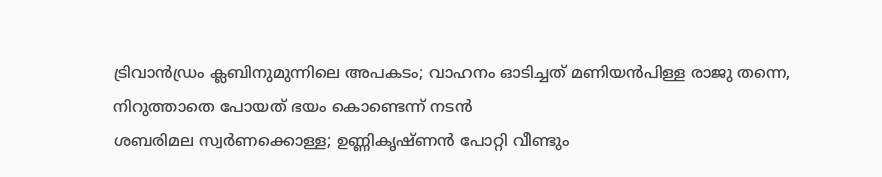ട്രിവാന്‍ഡ്രം ക്ലബിനുമുന്നിലെ അപകടം; വാഹനം ഓടിച്ചത് മണിയന്‍പിള്ള രാജു തന്നെ, നിറുത്താതെ പോയത് ഭയം കൊണ്ടെന്ന് നടന്‍
ശബരിമല സ്വർണക്കൊള്ള; ഉണ്ണികൃഷ്ണൻ പോറ്റി വീണ്ടും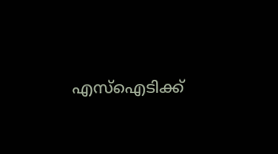എസ്ഐടിക്ക്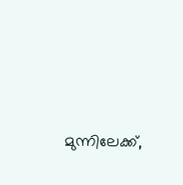മുന്നിലേക്ക്,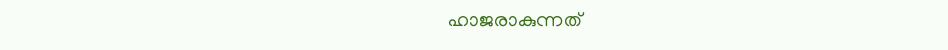ഹാജരാകുന്നത്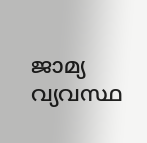ജാമ്യ വ്യവസ്ഥ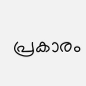പ്രകാരം